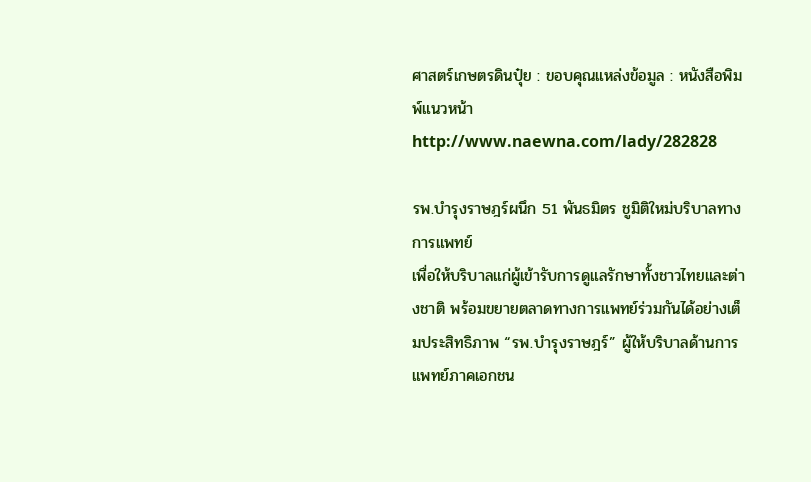ศาสตร์เกษตรดินปุ๋ย : ขอบคุณแหล่งข้อมูล : หนังสือพิมพ์แนวหน้า
http://www.naewna.com/lady/282828

รพ.บำรุงราษฎร์ผนึก 51 พันธมิตร ชูมิติใหม่บริบาลทางการแพทย์
เพื่อให้บริบาลแก่ผู้เข้ารับการดูแลรักษาทั้งชาวไทยและต่างชาติ พร้อมขยายตลาดทางการแพทย์ร่วมกันได้อย่างเต็มประสิทธิภาพ “รพ.บำรุงราษฎร์” ผู้ให้บริบาลด้านการแพทย์ภาคเอกชน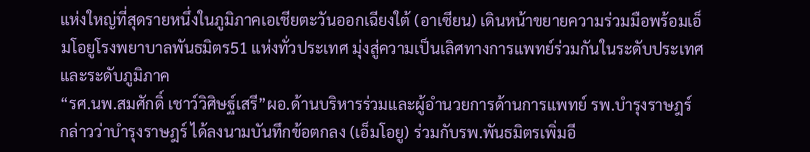แห่งใหญ่ที่สุดรายหนึ่งในภูมิภาคเอเชียตะวันออกเฉียงใต้ (อาเซียน) เดินหน้าขยายความร่วมมือพร้อมเอ็มโอยูโรงพยาบาลพันธมิตร51 แห่งทั่วประเทศ มุ่งสู่ความเป็นเลิศทางการแพทย์ร่วมกันในระดับประเทศและระดับภูมิภาค
“รศ.นพ.สมศักดิ์ เชาว์วิศิษฐ์เสรี”ผอ.ด้านบริหารร่วมและผู้อำนวยการด้านการแพทย์ รพ.บำรุงราษฎร์ กล่าวว่าบำรุงราษฎร์ ได้ลงนามบันทึกข้อตกลง (เอ็มโอยู) ร่วมกับรพ.พันธมิตรเพิ่มอี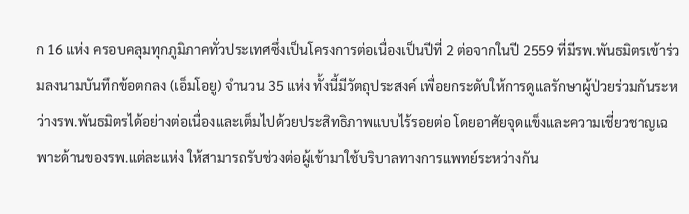ก 16 แห่ง ครอบคลุมทุกภูมิภาคทั่วประเทศซึ่งเป็นโครงการต่อเนื่องเป็นปีที่ 2 ต่อจากในปี 2559 ที่มีรพ.พันธมิตรเข้าร่วมลงนามบันทึกข้อตกลง (เอ็มโอยู) จำนวน 35 แห่ง ทั้งนี้มีวัตถุประสงค์ เพื่อยกระดับให้การดูแลรักษาผู้ป่วยร่วมกันระหว่างรพ.พันธมิตรได้อย่างต่อเนื่องและเต็มไปด้วยประสิทธิภาพแบบไร้รอยต่อ โดยอาศัยจุดแข็งและความเชี่ยวชาญเฉพาะด้านของรพ.แต่ละแห่ง ให้สามารถรับช่วงต่อผู้เข้ามาใช้บริบาลทางการแพทย์ระหว่างกัน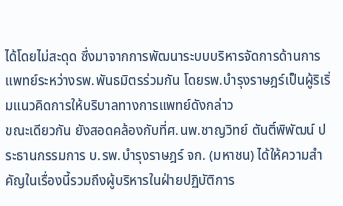ได้โดยไม่สะดุด ซึ่งมาจากการพัฒนาระบบบริหารจัดการด้านการแพทย์ระหว่างรพ.พันธมิตรร่วมกัน โดยรพ.บำรุงราษฎร์เป็นผู้ริเริ่มแนวคิดการให้บริบาลทางการแพทย์ดังกล่าว
ขณะเดียวกัน ยังสอดคล้องกับที่ศ.นพ.ชาญวิทย์ ตันติ์พิพัฒน์ ประธานกรรมการ บ.รพ.บำรุงราษฎร์ จก. (มหาชน) ได้ให้ความสำคัญในเรื่องนี้รวมถึงผู้บริหารในฝ่ายปฏิบัติการ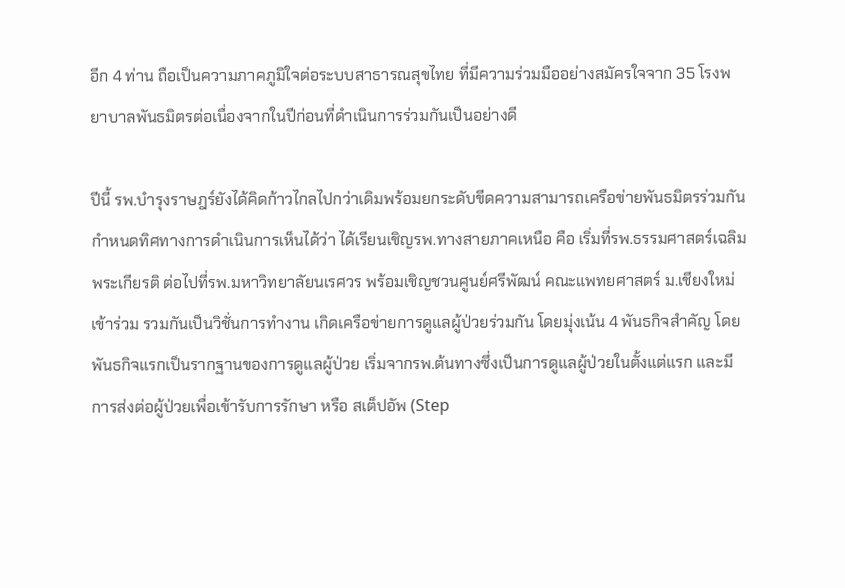อีก 4 ท่าน ถือเป็นความภาคภูมิใจต่อระบบสาธารณสุขไทย ที่มีความร่วมมืออย่างสมัครใจจาก 35 โรงพยาบาลพันธมิตรต่อเนื่องจากในปีก่อนที่ดำเนินการร่วมกันเป็นอย่างดี

ปีนี้ รพ.บำรุงราษฎร์ยังได้คิดก้าวไกลไปกว่าเดิมพร้อมยกระดับขีดความสามารถเครือข่ายพันธมิตรร่วมกันกำหนดทิศทางการดำเนินการเห็นได้ว่า ได้เรียนเชิญรพ.ทางสายภาคเหนือ คือ เริ่มที่รพ.ธรรมศาสตร์เฉลิมพระเกียรติ ต่อไปที่รพ.มหาวิทยาลัยนเรศวร พร้อมเชิญชวนศูนย์ศรีพัฒน์ คณะแพทยศาสตร์ ม.เชียงใหม่ เข้าร่วม รวมกันเป็นวิชั่นการทำงาน เกิดเครือข่ายการดูแลผู้ป่วยร่วมกัน โดยมุ่งเน้น 4 พันธกิจสำคัญ โดยพันธกิจแรกเป็นรากฐานของการดูแลผู้ป่วย เริ่มจากรพ.ต้นทางซึ่งเป็นการดูแลผู้ป่วยในตั้งแต่แรก และมีการส่งต่อผู้ป่วยเพื่อเข้ารับการรักษา หรือ สเต็ปอัพ (Step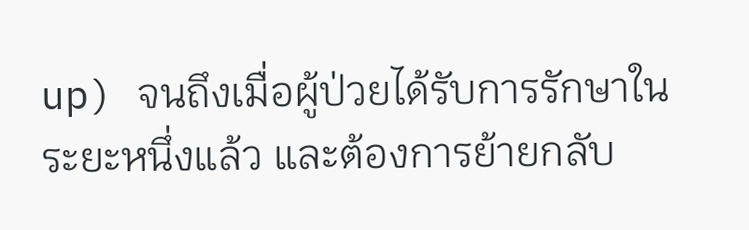up) จนถึงเมื่อผู้ป่วยได้รับการรักษาในระยะหนึ่งแล้ว และต้องการย้ายกลับ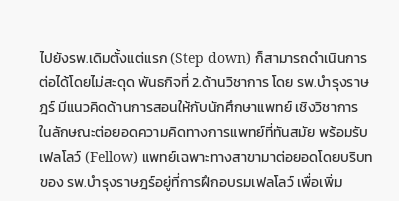ไปยังรพ.เดิมตั้งแต่แรก (Step down) ก็สามารถดำเนินการต่อได้โดยไม่สะดุด พันธกิจที่ 2.ด้านวิชาการ โดย รพ.บำรุงราษฎร์ มีแนวคิดด้านการสอนให้กับนักศึกษาแพทย์ เชิงวิชาการ ในลักษณะต่อยอดความคิดทางการแพทย์ที่ทันสมัย พร้อมรับเฟลโลว์ (Fellow) แพทย์เฉพาะทางสาขามาต่อยอดโดยบริบทของ รพ.บำรุงราษฎร์อยู่ที่การฝึกอบรมเฟลโลว์ เพื่อเพิ่ม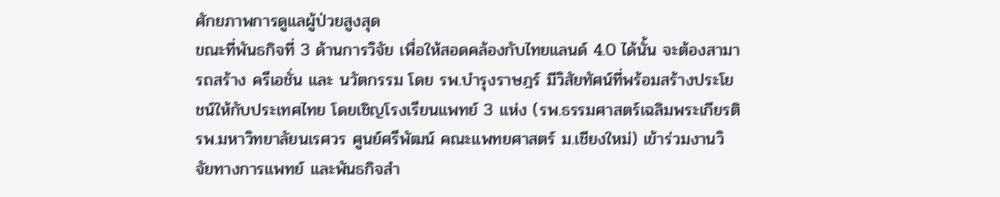ศักยภาพการดูแลผู้ป่วยสูงสุด
ขณะที่พันธกิจที่ 3 ด้านการวิจัย เพื่อให้สอดคล้องกับไทยแลนด์ 4.0 ได้นั้น จะต้องสามารถสร้าง ครีเอชั่น และ นวัตกรรม โดย รพ.บำรุงราษฎร์ มีวิสัยทัศน์ที่พร้อมสร้างประโยชน์ให้กับประเทศไทย โดยเชิญโรงเรียนแพทย์ 3 แห่ง (รพ.ธรรมศาสตร์เฉลิมพระเกียรติ รพ.มหาวิทยาลัยนเรศวร ศูนย์ศรีพัฒน์ คณะแพทยศาสตร์ ม.เชียงใหม่) เข้าร่วมงานวิจัยทางการแพทย์ และพันธกิจสำ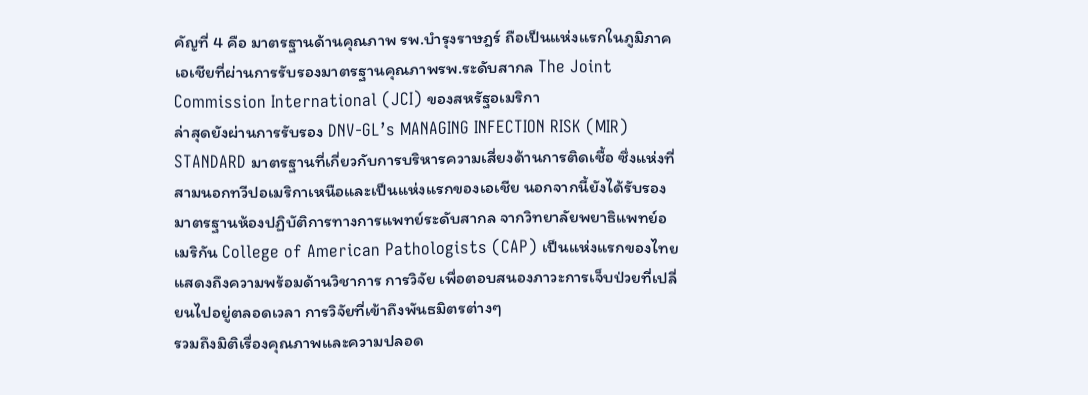คัญที่ 4 คือ มาตรฐานด้านคุณภาพ รพ.บำรุงราษฎร์ ถือเป็นแห่งแรกในภูมิภาคเอเชียที่ผ่านการรับรองมาตรฐานคุณภาพรพ.ระดับสากล The Joint Commission International (JCI) ของสหรัฐอเมริกา
ล่าสุดยังผ่านการรับรอง DNV-GL’s MANAGING INFECTION RISK (MIR) STANDARD มาตรฐานที่เกี่ยวกับการบริหารความเสี่ยงด้านการติดเชื้อ ซึ่งแห่งที่สามนอกทวีปอเมริกาเหนือและเป็นแห่งแรกของเอเชีย นอกจากนี้ยังได้รับรองมาตรฐานห้องปฏิบัติการทางการแพทย์ระดับสากล จากวิทยาลัยพยาธิแพทย์อเมริกัน College of American Pathologists (CAP) เป็นแห่งแรกของไทย แสดงถึงความพร้อมด้านวิชาการ การวิจัย เพื่อตอบสนองภาวะการเจ็บป่วยที่เปลี่ยนไปอยู่ตลอดเวลา การวิจัยที่เข้าถึงพันธมิตรต่างๆ
รวมถึงมิติเรื่องคุณภาพและความปลอด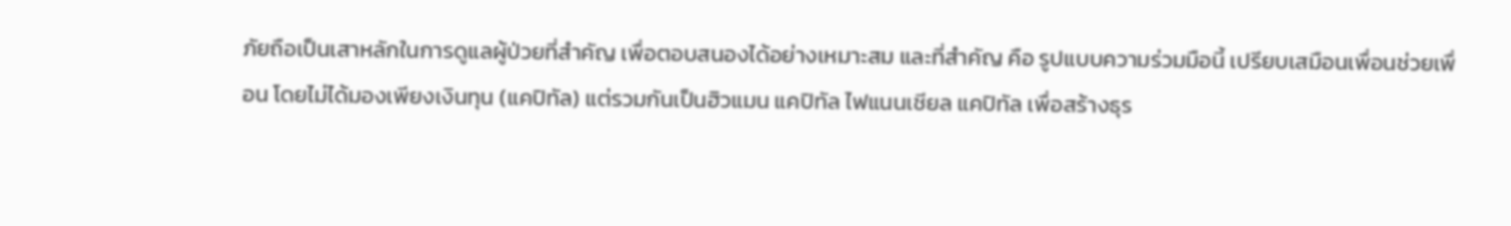ภัยถือเป็นเสาหลักในการดูแลผู้ป่วยที่สำคัญ เพื่อตอบสนองได้อย่างเหมาะสม และที่สำคัญ คือ รูปแบบความร่วมมือนี้ เปรียบเสมือนเพื่อนช่วยเพื่อน โดยไม่ได้มองเพียงเงินทุน (แคปิทัล) แต่รวมกันเป็นฮิวแมน แคปิทัล ไฟแนนเชียล แคปิทัล เพื่อสร้างธุร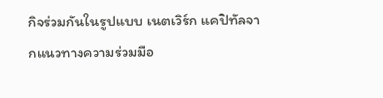กิจร่วมกันในรูปแบบ เนตเวิร์ก แคปิทัลจากแนวทางความร่วมมือ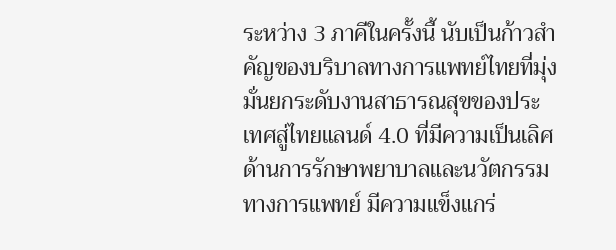ระหว่าง 3 ภาคีในครั้งนี้ นับเป็นก้าวสำคัญของบริบาลทางการแพทย์ไทยที่มุ่งมั่นยกระดับงานสาธารณสุขของประเทศสู่ไทยแลนด์ 4.0 ที่มีความเป็นเลิศด้านการรักษาพยาบาลและนวัตกรรมทางการแพทย์ มีความแข็งแกร่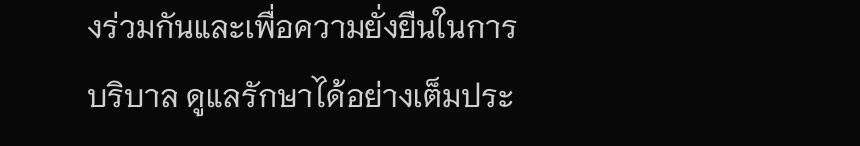งร่วมกันและเพื่อความยั่งยืนในการบริบาล ดูแลรักษาได้อย่างเต็มประ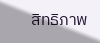สิทธิภาพ